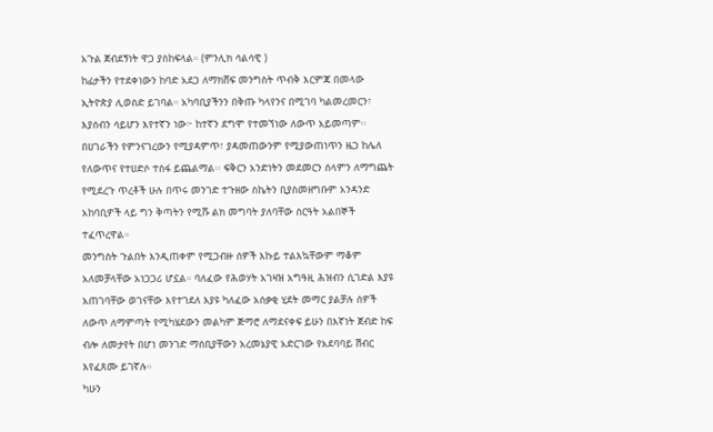አጉል ጀብደኝነት ዋጋ ያስከፍላል። (ምንሊክ ሳልሳዊ )
ከፊታችን የተደቀነውን ከባድ አደጋ ለማክሸፍ መንግስት ጥብቅ እርምጃ በመላው ኢትዮጵያ ሊወስድ ይገባል። አካባቢያችንን በቅጡ ካላየንና በሚገባ ካልመረመርን፣ እያሰብን ሳይሆን እየተኛን ነው፦ ከተኛን ደግሞ የተመኘነው ለውጥ አይመጣም፡፡ በሀገራችን የምንናገረውን የሚያዳምጥ፣ ያዳመጠውንም የሚያውጠነጥን ዜጋ ከሌለ የለውጥና የተሀድሶ ተስፋ ይጨልማል፡፡ ፍቅርን አንድነትን መደመርን ሰላምን ለማግጨት የሚደረጉ ጥረቶች ሁሉ በጥሩ መንገድ ተጉዘው ስኬትን ቢያስመዘግቡም አንዳንድ አከባቢዎች ላይ ግን ቅጣትን የሚሹ ልክ መግባት ያለባቸው ስርዓት አልበኞች ተፈጥረዋል።
መንግስት ጉልበት እንዲጠቀም የሚጋብዙ ሰዎች እኩይ ተልእኳቸውም ማቆም አለመቻላቸው አነጋጋሪ ሆኗል። ባለፈው የሕወሃት አገዛዝ አግዓዚ ሕዝብን ሲገድል እያዩ አጠገባቸው ወገናቸው እየተገደለ እያዩ ካለፈው አሰቃቂ ሂደት መማር ያልቻሉ ሰዎች ለውጥ ለማምጣት የሚካሄደውን መልካም ጅማሮ ለማደናቀፍ ይሁን በእኛነት ጀብድ ከፍ ብሎ ለመታየት በሆነ መንገድ ማሰቢያቸውን አረመኔያዊ አድርገው የአደባባይ ሽብር እየፈጸሙ ይገኛሉ።
ካሁን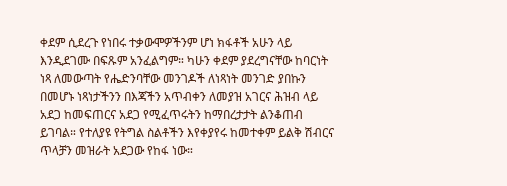ቀደም ሲደረጉ የነበሩ ተቃውሞዎችንም ሆነ ክፋቶች አሁን ላይ እንዲደገሙ በፍጹም አንፈልግም። ካሁን ቀደም ያደረግናቸው ከባርነት ነጻ ለመውጣት የሔድንባቸው መንገዶች ለነጻነት መንገድ ያበኩን በመሆኑ ነጻነታችንን በእጃችን አጥብቀን ለመያዝ አገርና ሕዝብ ላይ አደጋ ከመፍጠርና አደጋ የሚፈጥሩትን ከማበረታታት ልንቆጠብ ይገባል። የተለያዩ የትግል ስልቶችን እየቀያየሩ ከመተቀም ይልቅ ሽብርና ጥላቻን መዝራት አደጋው የከፋ ነው።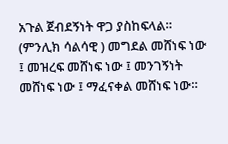አጉል ጀብደኝነት ዋጋ ያስከፍላል። (ምንሊክ ሳልሳዊ ) መግደል መሸነፍ ነው ፤ መዝረፍ መሸነፍ ነው ፤ መንገኝነት መሸነፍ ነው ፤ ማፈናቀል መሸነፍ ነው።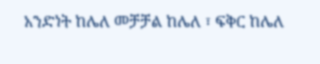አንድነት ከሌለ መቻቻል ከሌለ ፣ ፍቅር ከሌለ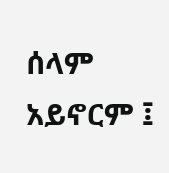ሰላም አይኖርም ፤